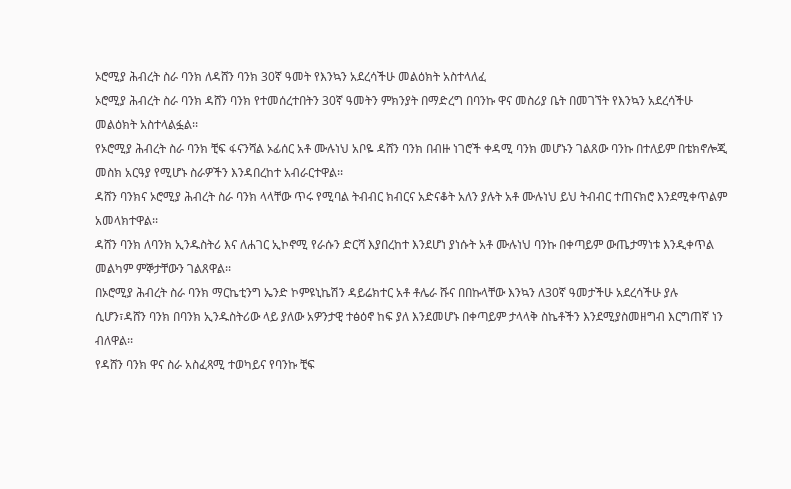ኦሮሚያ ሕብረት ስራ ባንክ ለዳሸን ባንክ 30ኛ ዓመት የእንኳን አደረሳችሁ መልዕክት አስተላለፈ
ኦሮሚያ ሕብረት ስራ ባንክ ዳሸን ባንክ የተመሰረተበትን 30ኛ ዓመትን ምክንያት በማድረግ በባንኩ ዋና መስሪያ ቤት በመገኘት የእንኳን አደረሳችሁ መልዕክት አስተላልፏል፡፡
የኦሮሚያ ሕብረት ስራ ባንክ ቺፍ ፋናንሻል ኦፊሰር አቶ ሙሉነህ አቦዬ ዳሸን ባንክ በብዙ ነገሮች ቀዳሚ ባንክ መሆኑን ገልጸው ባንኩ በተለይም በቴክኖሎጂ መስክ አርዓያ የሚሆኑ ስራዎችን እንዳበረከተ አብራርተዋል፡፡
ዳሸን ባንክና ኦሮሚያ ሕብረት ስራ ባንክ ላላቸው ጥሩ የሚባል ትብብር ክብርና አድናቆት አለን ያሉት አቶ ሙሉነህ ይህ ትብብር ተጠናክሮ እንደሚቀጥልም አመላክተዋል፡፡
ዳሸን ባንክ ለባንክ ኢንዱስትሪ እና ለሐገር ኢኮኖሚ የራሱን ድርሻ እያበረከተ እንደሆነ ያነሱት አቶ ሙሉነህ ባንኩ በቀጣይም ውጤታማነቱ እንዲቀጥል መልካም ምኞታቸውን ገልጸዋል፡፡
በኦሮሚያ ሕብረት ስራ ባንክ ማርኬቲንግ ኤንድ ኮምዩኒኬሽን ዳይሬክተር አቶ ቶሌራ ሹና በበኩላቸው እንኳን ለ30ኛ ዓመታችሁ አደረሳችሁ ያሉ ሲሆን፣ዳሸን ባንክ በባንክ ኢንዱስትሪው ላይ ያለው አዎንታዊ ተፅዕኖ ከፍ ያለ እንደመሆኑ በቀጣይም ታላላቅ ስኬቶችን እንደሚያስመዘግብ እርግጠኛ ነን ብለዋል፡፡
የዳሸን ባንክ ዋና ስራ አስፈጻሚ ተወካይና የባንኩ ቺፍ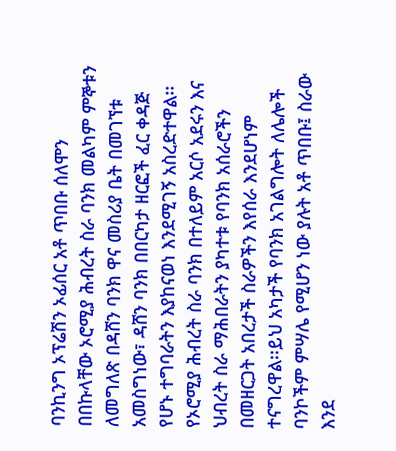ባንኪንግ ኦፕሬሽን ኦፊሰር አቶ ጥበቡ ሰለሞን በበኩላቸው ኦሮሚያ ሕብረት ስራ ባንክ መልካም ምኞቱን ለመግለጽ በዳሸን ባንክ ዋና መስሪያ ቤት በመገኘቱ አመስግነው፣ ዳሸን ባንክ በበርካታ ዘርፎች ፈር ቀዳጅ የሆኑ ተግባራትን እያከናወነ እንደሚገኝ አስረድተዋል፡፡
የኦሮሚያ ሕብረት ስራ ባንክ በተለይም አርሶ አደሩን እና ህብረት ስራ ማሕበራትን ያካተቱ የባንክ አሰራሮችን በመዘርጋት አበረታች ስራዎችን እየሰራ እንደሆነም ተናግረዋል፡፡ይህ አካታች የባንክ አገልግሎት ለሌሎች ባንኮችም ምሣሌ የሚሆን ነው ያሉት አቶ ጥበቡ፤ ስራው እንደ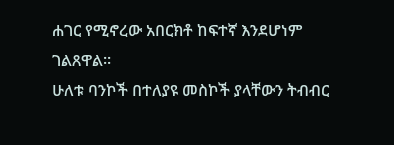ሐገር የሚኖረው አበርክቶ ከፍተኛ እንደሆነም ገልጸዋል፡፡
ሁለቱ ባንኮች በተለያዩ መስኮች ያላቸውን ትብብር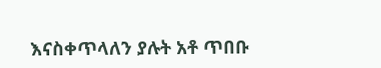እናስቀጥላለን ያሉት አቶ ጥበቡ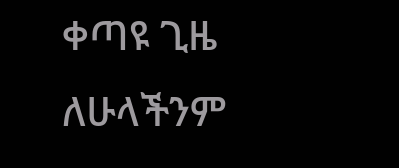ቀጣዩ ጊዜ ለሁላችንም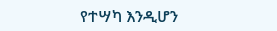የተሣካ እንዲሆን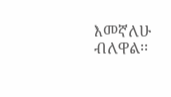እመኛለሁ ብለዋል፡፡